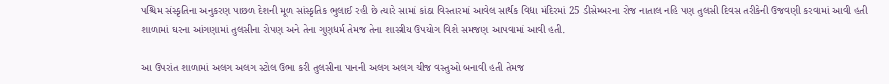પશ્ચિમ સંસ્કૃતિના અનુકરણ પાછળ દેશની મૂળ સાંસ્કૃતિક ભુલાઈ રહી છે ત્યારે સામાં કાંઠા વિસ્તારમાં આવેલ સાર્થક વિદ્યા મંદિરમાં 25 ડીસેમ્બરના રોજ નાતાલ નહિ પણ તુલસી દિવસ તરીકેની ઉજવણી કરવામાં આવી હતી શાળામાં ઘરના આંગણામાં તુલસીના રોપણ અને તેના ગુણધર્મ તેમજ તેના શાસ્ત્રીય ઉપયોગ વિશે સમજણ આપવામાં આવી હતી.

આ ઉપરાંત શાળામાં અલગ અલગ સ્ટોલ ઉભા કરી તુલસીના પાનની અલગ અલગ ચીજ વસ્તુઓ બનાવી હતી તેમજ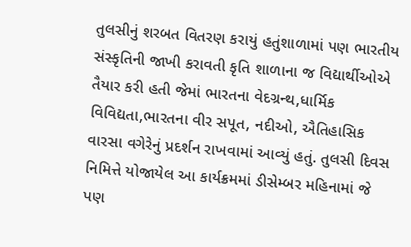તુલસીનું શરબત વિતરણ કરાયું હતુંશાળામાં પણ ભારતીય સંસ્કૃતિની જાખી કરાવતી કૃતિ શાળાના જ વિદ્યાર્થીઓએ તૈયાર કરી હતી જેમાં ભારતના વેદગ્રન્થ,ધાર્મિક વિવિદ્યતા,ભારતના વીર સપૂત, નદીઓ, ઐતિહાસિક વારસા વગેરેનું પ્રદર્શન રાખવામાં આવ્યું હતું. તુલસી દિવસ નિમિત્તે યોજાયેલ આ કાર્યક્રમમાં ડીસેમ્બર મહિનામાં જે પણ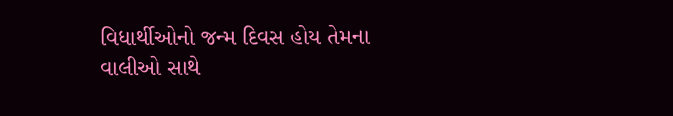વિધાર્થીઓનો જન્મ દિવસ હોય તેમના વાલીઓ સાથે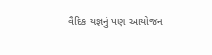વૈદિક યજ્ઞનું પણ આયોજન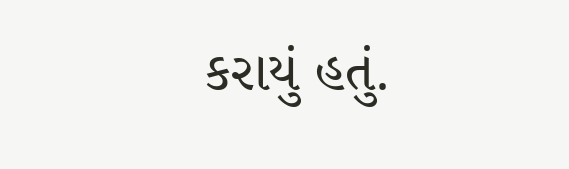કરાયું હતું.